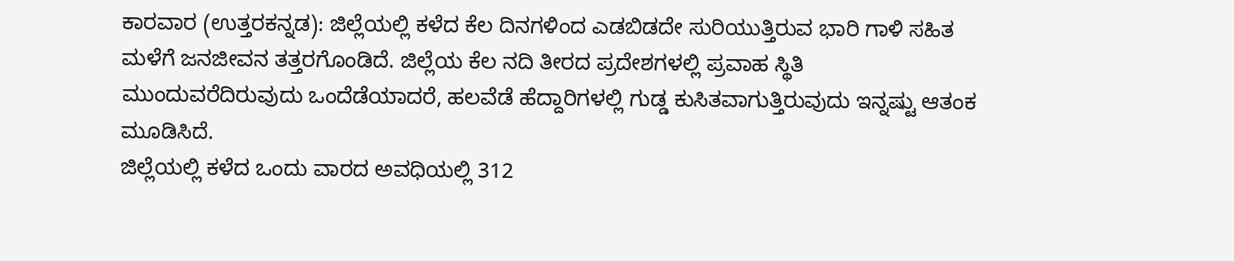ಕಾರವಾರ (ಉತ್ತರಕನ್ನಡ): ಜಿಲ್ಲೆಯಲ್ಲಿ ಕಳೆದ ಕೆಲ ದಿನಗಳಿಂದ ಎಡಬಿಡದೇ ಸುರಿಯುತ್ತಿರುವ ಭಾರಿ ಗಾಳಿ ಸಹಿತ ಮಳೆಗೆ ಜನಜೀವನ ತತ್ತರಗೊಂಡಿದೆ. ಜಿಲ್ಲೆಯ ಕೆಲ ನದಿ ತೀರದ ಪ್ರದೇಶಗಳಲ್ಲಿ ಪ್ರವಾಹ ಸ್ಥಿತಿ ಮುಂದುವರೆದಿರುವುದು ಒಂದೆಡೆಯಾದರೆ, ಹಲವೆಡೆ ಹೆದ್ದಾರಿಗಳಲ್ಲಿ ಗುಡ್ಡ ಕುಸಿತವಾಗುತ್ತಿರುವುದು ಇನ್ನಷ್ಟು ಆತಂಕ ಮೂಡಿಸಿದೆ.
ಜಿಲ್ಲೆಯಲ್ಲಿ ಕಳೆದ ಒಂದು ವಾರದ ಅವಧಿಯಲ್ಲಿ 312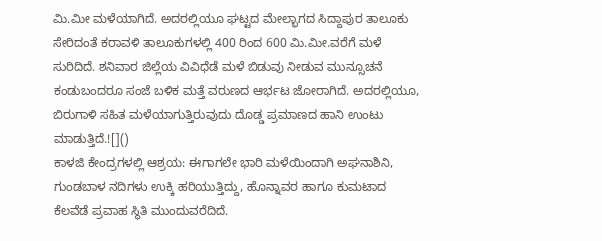ಮಿ.ಮೀ ಮಳೆಯಾಗಿದೆ. ಅದರಲ್ಲಿಯೂ ಘಟ್ಟದ ಮೇಲ್ಭಾಗದ ಸಿದ್ದಾಪುರ ತಾಲೂಕು ಸೇರಿದಂತೆ ಕರಾವಳಿ ತಾಲೂಕುಗಳಲ್ಲಿ 400 ರಿಂದ 600 ಮಿ.ಮೀ.ವರೆಗೆ ಮಳೆ ಸುರಿದಿದೆ. ಶನಿವಾರ ಜಿಲ್ಲೆಯ ವಿವಿಧೆಡೆ ಮಳೆ ಬಿಡುವು ನೀಡುವ ಮುನ್ಸೂಚನೆ ಕಂಡುಬಂದರೂ ಸಂಜೆ ಬಳಿಕ ಮತ್ತೆ ವರುಣದ ಆರ್ಭಟ ಜೋರಾಗಿದೆ. ಅದರಲ್ಲಿಯೂ, ಬಿರುಗಾಳಿ ಸಹಿತ ಮಳೆಯಾಗುತ್ತಿರುವುದು ದೊಡ್ಡ ಪ್ರಮಾಣದ ಹಾನಿ ಉಂಟು ಮಾಡುತ್ತಿದೆ.![]()
ಕಾಳಜಿ ಕೇಂದ್ರಗಳಲ್ಲಿ ಆಶ್ರಯ: ಈಗಾಗಲೇ ಭಾರಿ ಮಳೆಯಿಂದಾಗಿ ಅಘನಾಶಿನಿ, ಗುಂಡಬಾಳ ನದಿಗಳು ಉಕ್ಕಿ ಹರಿಯುತ್ತಿದ್ದು, ಹೊನ್ನಾವರ ಹಾಗೂ ಕುಮಟಾದ ಕೆಲವೆಡೆ ಪ್ರವಾಹ ಸ್ಥಿತಿ ಮುಂದುವರೆದಿದೆ.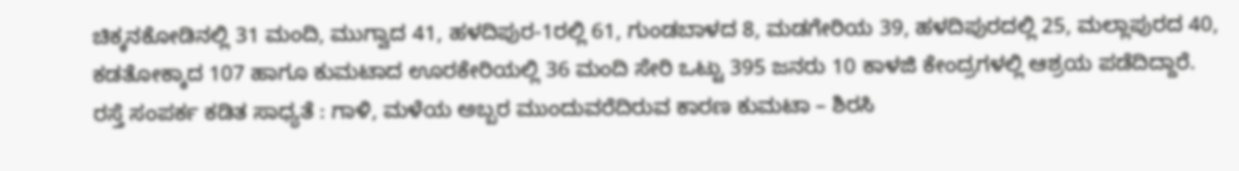ಚಿಕ್ಕನಕೋಡಿನಲ್ಲಿ 31 ಮಂದಿ, ಮುಗ್ವಾದ 41, ಹಳದಿಪುರ-1ರಲ್ಲಿ 61, ಗುಂಡಬಾಳದ 8, ಮಡಗೇರಿಯ 39, ಹಳದಿಪುರದಲ್ಲಿ 25, ಮಲ್ಲಾಪುರದ 40, ಕಡತೋಕ್ಕಾದ 107 ಹಾಗೂ ಕುಮಟಾದ ಊರಕೇರಿಯಲ್ಲಿ 36 ಮಂದಿ ಸೇರಿ ಒಟ್ಟು 395 ಜನರು 10 ಕಾಳಜಿ ಕೇಂದ್ರಗಳಲ್ಲಿ ಆಶ್ರಯ ಪಡೆದಿದ್ದಾರೆ.
ರಸ್ತೆ ಸಂಪರ್ಕ ಕಡಿತ ಸಾಧ್ಯತೆ : ಗಾಳಿ, ಮಳೆಯ ಅಬ್ಬರ ಮುಂದುವರೆದಿರುವ ಕಾರಣ ಕುಮಟಾ – ಶಿರಸಿ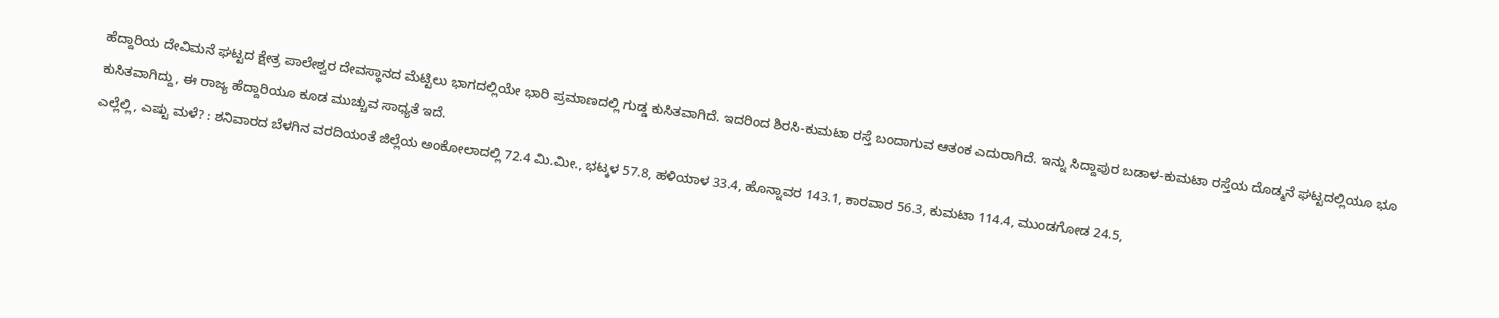ಹೆದ್ದಾರಿಯ ದೇವಿಮನೆ ಘಟ್ಟದ ಕ್ಷೇತ್ರ ಪಾಲೇಶ್ವರ ದೇವಸ್ಥಾನದ ಮೆಟ್ಟಿಲು ಭಾಗದಲ್ಲಿಯೇ ಭಾರಿ ಪ್ರಮಾಣದಲ್ಲಿ ಗುಡ್ಡ ಕುಸಿತವಾಗಿದೆ. ಇದರಿಂದ ಶಿರಸಿ-ಕುಮಟಾ ರಸ್ತೆ ಬಂದಾಗುವ ಆತಂಕ ಎದುರಾಗಿದೆ. ಇನ್ನು ಸಿದ್ದಾಪುರ ಬಡಾಳ-ಕುಮಟಾ ರಸ್ತೆಯ ದೊಡ್ಮನೆ ಘಟ್ಟದಲ್ಲಿಯೂ ಭೂ ಕುಸಿತವಾಗಿದ್ದು, ಈ ರಾಜ್ಯ ಹೆದ್ದಾರಿಯೂ ಕೂಡ ಮುಚ್ಚುವ ಸಾಧ್ಯತೆ ಇದೆ.
ಎಲ್ಲೆಲ್ಲಿ, ಎಷ್ಟು ಮಳೆ? : ಶನಿವಾರದ ಬೆಳಗಿನ ವರದಿಯಂತೆ ಜಿಲ್ಲೆಯ ಅಂಕೋಲಾದಲ್ಲಿ 72.4 ಮಿ.ಮೀ., ಭಟ್ಕಳ 57.8, ಹಳಿಯಾಳ 33.4, ಹೊನ್ನಾವರ 143.1, ಕಾರವಾರ 56.3, ಕುಮಟಾ 114.4, ಮುಂಡಗೋಡ 24.5,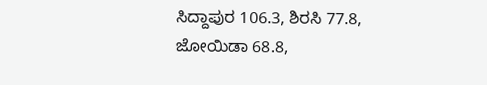ಸಿದ್ದಾಪುರ 106.3, ಶಿರಸಿ 77.8, ಜೋಯಿಡಾ 68.8,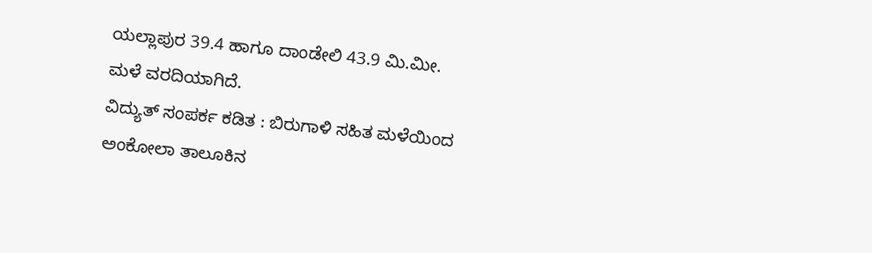ಯಲ್ಲಾಪುರ 39.4 ಹಾಗೂ ದಾಂಡೇಲಿ 43.9 ಮಿ.ಮೀ. ಮಳೆ ವರದಿಯಾಗಿದೆ.
ವಿದ್ಯುತ್ ಸಂಪರ್ಕ ಕಡಿತ : ಬಿರುಗಾಳಿ ಸಹಿತ ಮಳೆಯಿಂದ ಅಂಕೋಲಾ ತಾಲೂಕಿನ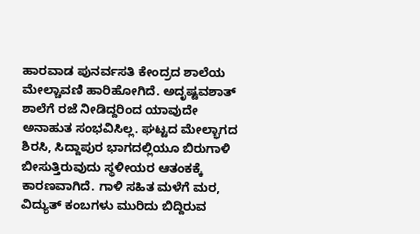ಹಾರವಾಡ ಪುನರ್ವಸತಿ ಕೇಂದ್ರದ ಶಾಲೆಯ ಮೇಲ್ಚಾವಣಿ ಹಾರಿಹೋಗಿದೆ. ಅದೃಷ್ಟವಶಾತ್ ಶಾಲೆಗೆ ರಜೆ ನೀಡಿದ್ದರಿಂದ ಯಾವುದೇ ಅನಾಹುತ ಸಂಭವಿಸಿಲ್ಲ. ಘಟ್ಟದ ಮೇಲ್ಭಾಗದ ಶಿರಸಿ, ಸಿದ್ದಾಪುರ ಭಾಗದಲ್ಲಿಯೂ ಬಿರುಗಾಳಿ ಬೀಸುತ್ತಿರುವುದು ಸ್ಥಳೀಯರ ಆತಂಕಕ್ಕೆ ಕಾರಣವಾಗಿದೆ. ಗಾಳಿ ಸಹಿತ ಮಳೆಗೆ ಮರ, ವಿದ್ಯುತ್ ಕಂಬಗಳು ಮುರಿದು ಬಿದ್ದಿರುವ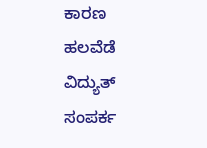ಕಾರಣ ಹಲವೆಡೆ ವಿದ್ಯುತ್ ಸಂಪರ್ಕ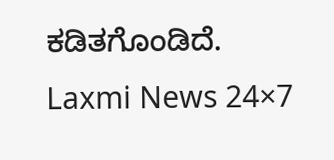ಕಡಿತಗೊಂಡಿದೆ.
Laxmi News 24×7